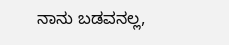ನಾನು ಬಡವನಲ್ಲ,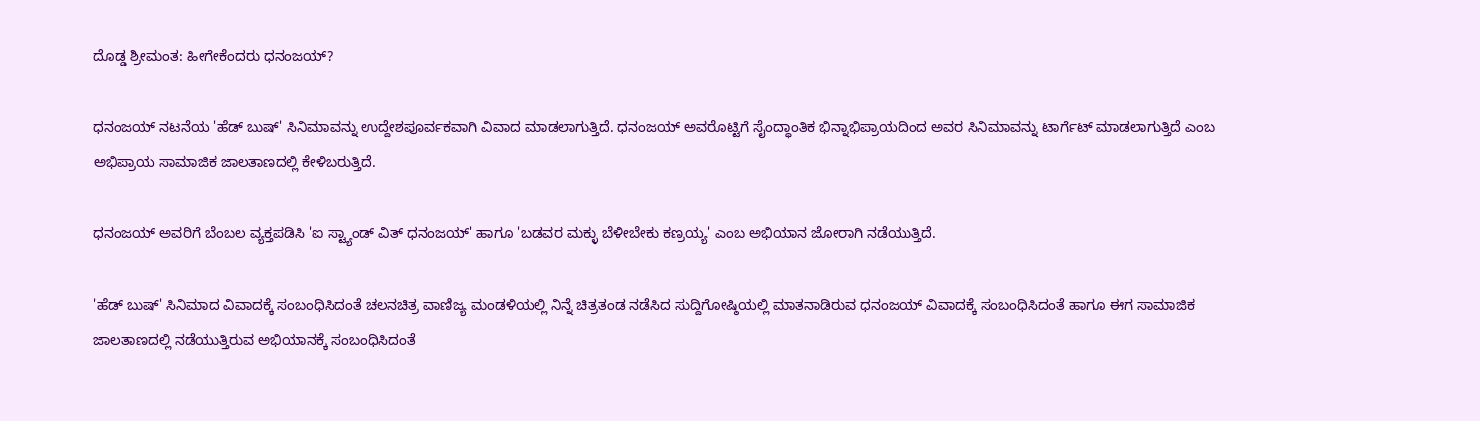ದೊಡ್ಡ ಶ್ರೀಮಂತ: ಹೀಗೇಕೆಂದರು ಧನಂಜಯ್?

ಧನಂಜಯ್ ನಟನೆಯ 'ಹೆಡ್ ಬುಷ್' ಸಿನಿಮಾವನ್ನು ಉದ್ದೇಶಪೂರ್ವಕವಾಗಿ ವಿವಾದ ಮಾಡಲಾಗುತ್ತಿದೆ. ಧನಂಜಯ್ ಅವರೊಟ್ಟಿಗೆ ಸೈಂದ್ಧಾಂತಿಕ ಭಿನ್ನಾಭಿಪ್ರಾಯದಿಂದ ಅವರ ಸಿನಿಮಾವನ್ನು ಟಾರ್ಗೆಟ್ ಮಾಡಲಾಗುತ್ತಿದೆ ಎಂಬ ಅಭಿಪ್ರಾಯ ಸಾಮಾಜಿಕ ಜಾಲತಾಣದಲ್ಲಿ ಕೇಳಿಬರುತ್ತಿದೆ.

ಧನಂಜಯ್ ಅವರಿಗೆ ಬೆಂಬಲ ವ್ಯಕ್ತಪಡಿಸಿ 'ಐ ಸ್ಟ್ಯಾಂಡ್ ವಿತ್ ಧನಂಜಯ್' ಹಾಗೂ 'ಬಡವರ ಮಕ್ಳು ಬೆಳೀಬೇಕು ಕಣ್ರಯ್ಯ' ಎಂಬ ಅಭಿಯಾನ ಜೋರಾಗಿ ನಡೆಯುತ್ತಿದೆ.

'ಹೆಡ್ ಬುಷ್' ಸಿನಿಮಾದ ವಿವಾದಕ್ಕೆ ಸಂಬಂಧಿಸಿದಂತೆ ಚಲನಚಿತ್ರ ವಾಣಿಜ್ಯ ಮಂಡಳಿಯಲ್ಲಿ ನಿನ್ನೆ ಚಿತ್ರತಂಡ ನಡೆಸಿದ ಸುದ್ದಿಗೋಷ್ಠಿಯಲ್ಲಿ ಮಾತನಾಡಿರುವ ಧನಂಜಯ್ ವಿವಾದಕ್ಕೆ ಸಂಬಂಧಿಸಿದಂತೆ ಹಾಗೂ ಈಗ ಸಾಮಾಜಿಕ ಜಾಲತಾಣದಲ್ಲಿ ನಡೆಯುತ್ತಿರುವ ಅಭಿಯಾನಕ್ಕೆ ಸಂಬಂಧಿಸಿದಂತೆ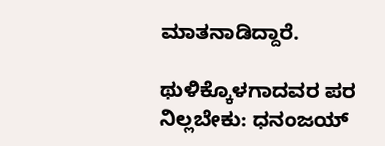ಮಾತನಾಡಿದ್ದಾರೆ.

ಥುಳಿಕ್ಕೊಳಗಾದವರ ಪರ ನಿಲ್ಲಬೇಕು: ಧನಂಜಯ್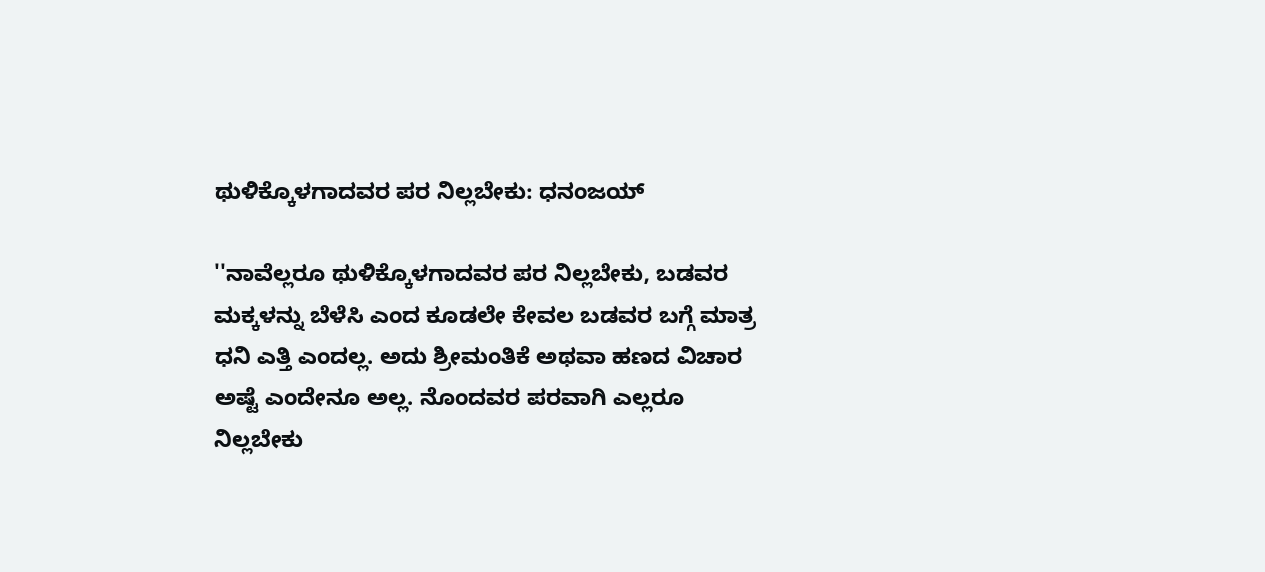ಥುಳಿಕ್ಕೊಳಗಾದವರ ಪರ ನಿಲ್ಲಬೇಕು: ಧನಂಜಯ್

''ನಾವೆಲ್ಲರೂ ಥುಳಿಕ್ಕೊಳಗಾದವರ ಪರ ನಿಲ್ಲಬೇಕು, ಬಡವರ ಮಕ್ಕಳನ್ನು ಬೆಳೆಸಿ ಎಂದ ಕೂಡಲೇ ಕೇವಲ ಬಡವರ ಬಗ್ಗೆ ಮಾತ್ರ ಧನಿ ಎತ್ತಿ ಎಂದಲ್ಲ. ಅದು ಶ್ರೀಮಂತಿಕೆ ಅಥವಾ ಹಣದ ವಿಚಾರ ಅಷ್ಟೆ ಎಂದೇನೂ ಅಲ್ಲ. ನೊಂದವರ ಪರವಾಗಿ ಎಲ್ಲರೂ ನಿಲ್ಲಬೇಕು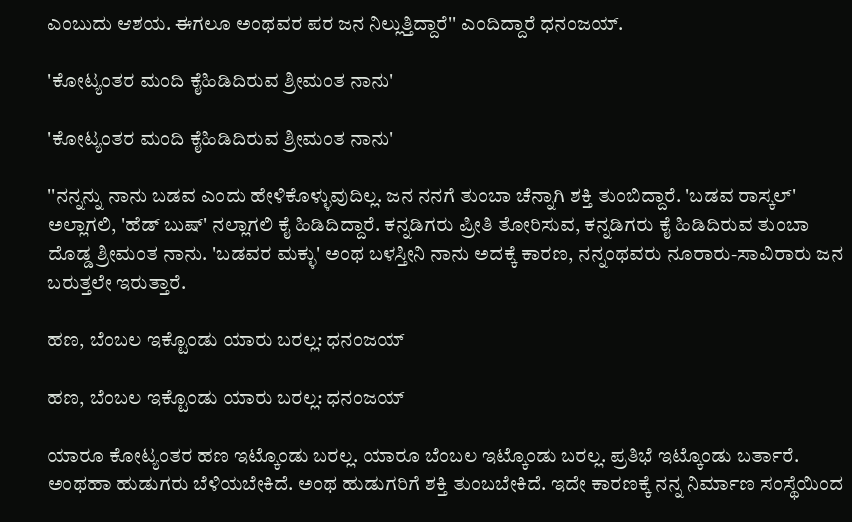ಎಂಬುದು ಆಶಯ. ಈಗಲೂ ಅಂಥವರ ಪರ ಜನ ನಿಲ್ಲುತ್ತಿದ್ದಾರೆ'' ಎಂದಿದ್ದಾರೆ ಧನಂಜಯ್.

'ಕೋಟ್ಯಂತರ ಮಂದಿ ಕೈಹಿಡಿದಿರುವ ಶ್ರೀಮಂತ ನಾನು'

'ಕೋಟ್ಯಂತರ ಮಂದಿ ಕೈಹಿಡಿದಿರುವ ಶ್ರೀಮಂತ ನಾನು'

''ನನ್ನನ್ನು ನಾನು ಬಡವ ಎಂದು ಹೇಳಿಕೊಳ್ಳುವುದಿಲ್ಲ. ಜನ ನನಗೆ ತುಂಬಾ ಚೆನ್ನಾಗಿ ಶಕ್ತಿ ತುಂಬಿದ್ದಾರೆ. 'ಬಡವ ರಾಸ್ಕಲ್' ಅಲ್ಲಾಗಲಿ, 'ಹೆಡ್ ಬುಷ್' ನಲ್ಲಾಗಲಿ ಕೈ ಹಿಡಿದಿದ್ದಾರೆ. ಕನ್ನಡಿಗರು ಪ್ರೀತಿ ತೋರಿಸುವ, ಕನ್ನಡಿಗರು ಕೈ ಹಿಡಿದಿರುವ ತುಂಬಾ ದೊಡ್ಡ ಶ್ರೀಮಂತ ನಾನು. 'ಬಡವರ ಮಕ್ಳು' ಅಂಥ ಬಳಸ್ತೀನಿ ನಾನು ಅದಕ್ಕೆ ಕಾರಣ, ನನ್ನಂಥವರು ನೂರಾರು-ಸಾವಿರಾರು ಜನ ಬರುತ್ತಲೇ ಇರುತ್ತಾರೆ.

ಹಣ, ಬೆಂಬಲ ಇಕ್ಟೊಂಡು ಯಾರು ಬರಲ್ಲ: ಧನಂಜಯ್

ಹಣ, ಬೆಂಬಲ ಇಕ್ಟೊಂಡು ಯಾರು ಬರಲ್ಲ: ಧನಂಜಯ್

ಯಾರೂ ಕೋಟ್ಯಂತರ ಹಣ ಇಟ್ಕೊಂಡು ಬರಲ್ಲ. ಯಾರೂ ಬೆಂಬಲ ಇಟ್ಕೊಂಡು ಬರಲ್ಲ. ಪ್ರತಿಭೆ ಇಟ್ಕೊಂಡು ಬರ್ತಾರೆ. ಅಂಥಹಾ ಹುಡುಗರು ಬೆಳಿಯಬೇಕಿದೆ. ಅಂಥ ಹುಡುಗರಿಗೆ ಶಕ್ತಿ ತುಂಬಬೇಕಿದೆ. ಇದೇ ಕಾರಣಕ್ಕೆ ನನ್ನ ನಿರ್ಮಾಣ ಸಂಸ್ಥೆಯಿಂದ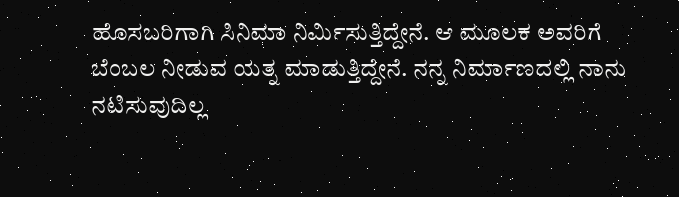ಹೊಸಬರಿಗಾಗಿ ಸಿನಿಮಾ ನಿರ್ಮಿಸುತ್ತಿದ್ದೇನೆ. ಆ ಮೂಲಕ ಅವರಿಗೆ ಬೆಂಬಲ ನೀಡುವ ಯತ್ನ ಮಾಡುತ್ತಿದ್ದೇನೆ. ನನ್ನ ನಿರ್ಮಾಣದಲ್ಲಿ ನಾನು ನಟಿಸುವುದಿಲ್ಲ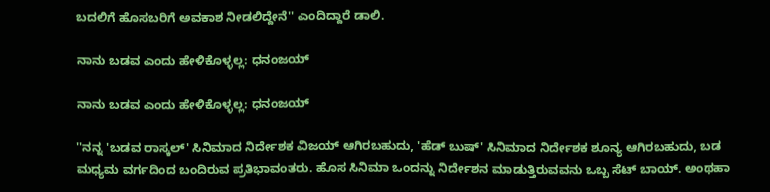ಬದಲಿಗೆ ಹೊಸಬರಿಗೆ ಅವಕಾಶ ನೀಡಲಿದ್ದೇನೆ'' ಎಂದಿದ್ದಾರೆ ಡಾಲಿ.

ನಾನು ಬಡವ ಎಂದು ಹೇಳಿಕೊಳ್ಳಲ್ಲ: ಧನಂಜಯ್

ನಾನು ಬಡವ ಎಂದು ಹೇಳಿಕೊಳ್ಳಲ್ಲ: ಧನಂಜಯ್

''ನನ್ನ 'ಬಡವ ರಾಸ್ಕಲ್' ಸಿನಿಮಾದ ನಿರ್ದೇಶಕ ವಿಜಯ್ ಆಗಿರಬಹುದು, 'ಹೆಡ್ ಬುಷ್' ಸಿನಿಮಾದ ನಿರ್ದೇಶಕ ಶೂನ್ಯ ಆಗಿರಬಹುದು, ಬಡ ಮಧ್ಯಮ ವರ್ಗದಿಂದ ಬಂದಿರುವ ಪ್ರತಿಭಾವಂತರು. ಹೊಸ ಸಿನಿಮಾ ಒಂದನ್ನು ನಿರ್ದೇಶನ ಮಾಡುತ್ತಿರುವವನು ಒಬ್ಬ ಸೆಟ್‌ ಬಾಯ್. ಅಂಥಹಾ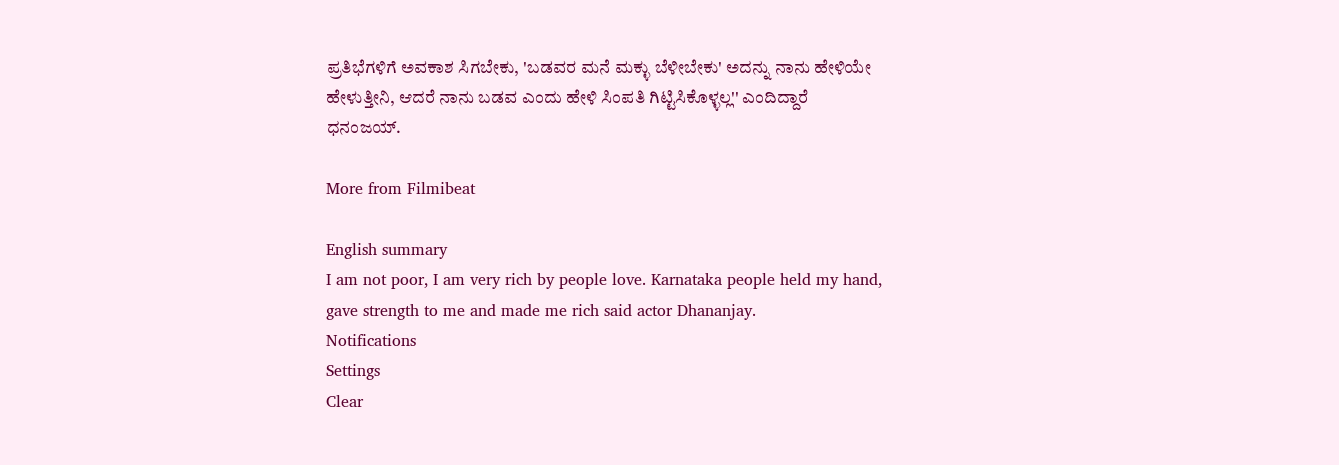ಪ್ರತಿಭೆಗಳಿಗೆ ಅವಕಾಶ ಸಿಗಬೇಕು, 'ಬಡವರ ಮನೆ ಮಕ್ಳು ಬೆಳೀಬೇಕು' ಅದನ್ನು ನಾನು ಹೇಳಿಯೇ ಹೇಳುತ್ತೀನಿ, ಆದರೆ ನಾನು ಬಡವ ಎಂದು ಹೇಳಿ ಸಿಂಪತಿ ಗಿಟ್ಟಿಸಿಕೊಳ್ಳಲ್ಲ'' ಎಂದಿದ್ದಾರೆ ಧನಂಜಯ್.

More from Filmibeat

English summary
I am not poor, I am very rich by people love. Karnataka people held my hand, gave strength to me and made me rich said actor Dhananjay.
Notifications
Settings
Clear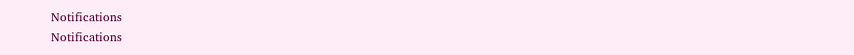Notifications
Notifications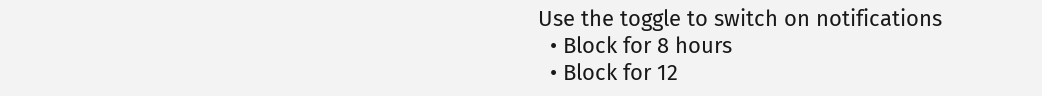Use the toggle to switch on notifications
  • Block for 8 hours
  • Block for 12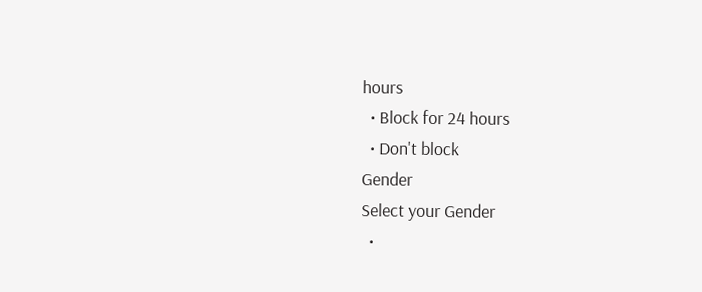hours
  • Block for 24 hours
  • Don't block
Gender
Select your Gender
  •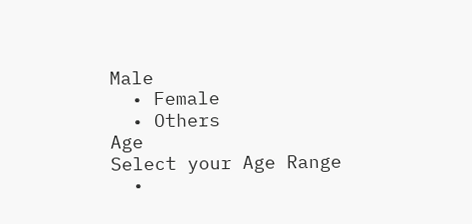Male
  • Female
  • Others
Age
Select your Age Range
  •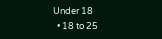Under 18
  • 18 to 25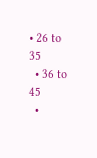• 26 to 35
  • 36 to 45
  •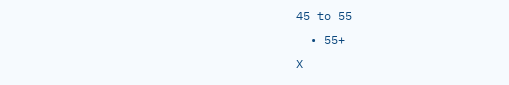45 to 55
  • 55+
X